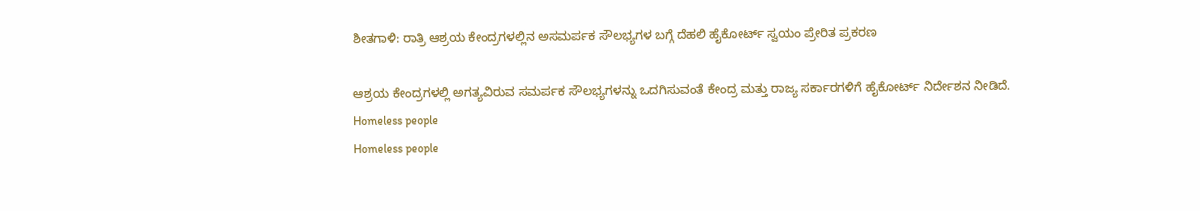ಶೀತಗಾಳಿ: ರಾತ್ರಿ ಆಶ್ರಯ ಕೇಂದ್ರಗಳಲ್ಲಿನ ಅಸಮರ್ಪಕ ಸೌಲಭ್ಯಗಳ ಬಗ್ಗೆ ದೆಹಲಿ ಹೈಕೋರ್ಟ್‌ ಸ್ವಯಂ ಪ್ರೇರಿತ ಪ್ರಕರಣ

ಆಶ್ರಯ ಕೇಂದ್ರಗಳಲ್ಲಿ ಅಗತ್ಯವಿರುವ ಸಮರ್ಪಕ ಸೌಲಭ್ಯಗಳನ್ನು ಒದಗಿಸುವಂತೆ ಕೇಂದ್ರ ಮತ್ತು ರಾಜ್ಯ ಸರ್ಕಾರಗಳಿಗೆ ಹೈಕೋರ್ಟ್ ನಿರ್ದೇಶನ ನೀಡಿದೆ.
Homeless people
Homeless people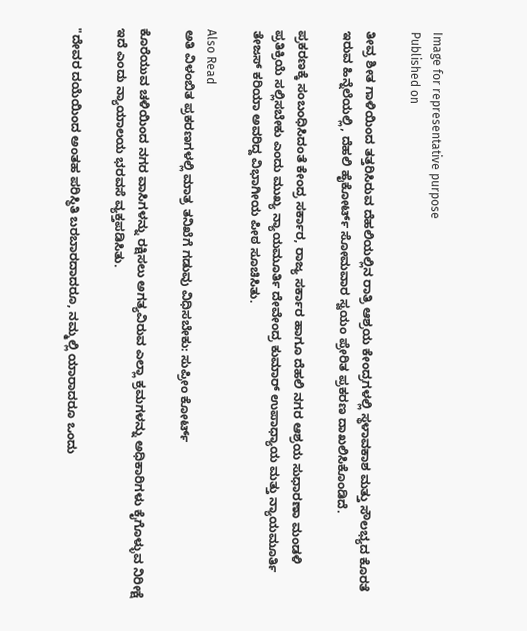Image for representative purpose
Published on

ತೀವ್ರ ಶೀತ ಗಾಳಿಯಿಂದ ತತ್ತರಿಸಿರುವ ದೆಹಲಿಯಲ್ಲಿನ ರಾತ್ರಿ ಆಶ್ರಯ ಕೇಂದ್ರಗಳಲ್ಲಿ ಸ್ಥಳಾವಕಾಶ ಮತ್ತು ಸೌಲಭ್ಯದ ಕೊರತೆ ಇರುವ ಹಿನ್ನೆಲೆಯಲ್ಲಿ, ದೆಹಲಿ ಹೈಕೋರ್ಟ್ ಸೋಮವಾರ ಸ್ವಯಂ ಪ್ರೇರಿತ ಪ್ರಕರಣ ದಾಖಲಿಸಿಕೊಂಡಿದೆ.

ಪ್ರಕರಣಕ್ಕೆ ಸಂಬಂಧಿಸಿದಂತೆ ಕೇಂದ್ರ ಸರ್ಕಾರ, ರಾಜ್ಯ ಸರ್ಕಾರ ಹಾಗೂ ದೆಹಲಿ ನಗರ ಆಶ್ರಯ ಸುಧಾರಣಾ ಮಂಡಳಿ ಪ್ರತಿಕ್ರಿಯೆ ಸಲ್ಲಿಸಬೇಕು ಎಂದು ಮುಖ್ಯ ನ್ಯಾಯಮೂರ್ತಿ ದೇವೇಂದ್ರ ಕುಮಾರ್ ಉಪಾಧ್ಯಾಯ ಮತ್ತು ನ್ಯಾಯಮೂರ್ತಿ ತೇಜಸ್ ಕರಿಯಾ ಅವರಿದ್ದ ವಿಭಾಗೀಯ ಪೀಠ ಸೂಚಿಸಿತು.

Also Read
ಅತಿ ವಿಳಂಬಿತ ಪ್ರಕರಣಗಳಲ್ಲಿ ಮಾತ್ರ ತನಿಖೆಗೆ ಗಡುವು ವಿಧಿಸಬೇಕು: ಸುಪ್ರೀಂ ಕೋರ್ಟ್

ಕೊರೆಯುವ ಚಳಿಯಿಂದ ನಗರ ವಾಸಿಗಳನ್ನು ರಕ್ಷಿಸಲು ಅಗತ್ಯವಿರುವ ಎಲ್ಲಾ ಕ್ರಮಗಳನ್ನು ಅಧಿಕಾರಿಗಳು ಕೈಗೊಳ್ಳುವ ನಿರೀಕ್ಷೆ ಇದೆ ಎಂದು ನ್ಯಾಯಾಲಯ ಭರವಸೆ ವ್ಯಕ್ತಪಡಿಸಿತು.

"ದೇವರ ದಯೆಯಿಂದ ಅಂತಹ ಪರಿಸ್ಥಿತಿ ಬರಬಾರದಾದರೂ, ನಮ್ಮಲ್ಲಿ ಯಾರಾದರೂ ಒಂದು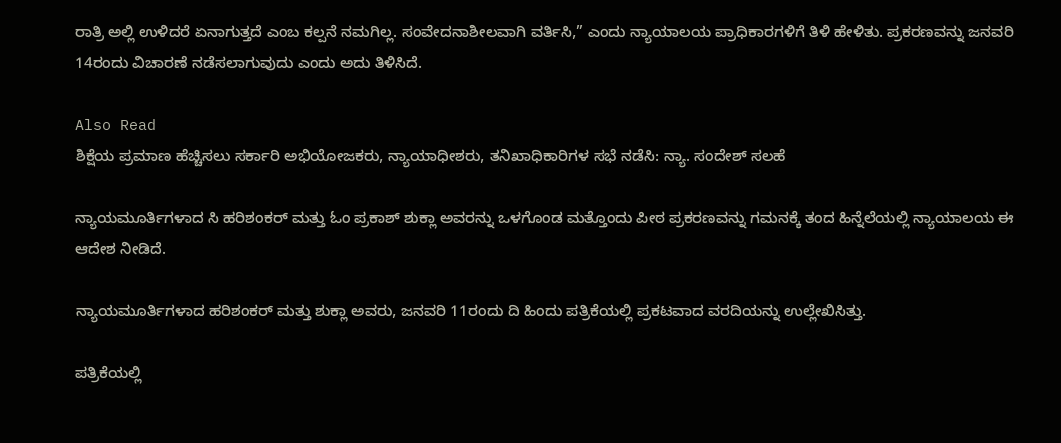ರಾತ್ರಿ ಅಲ್ಲಿ ಉಳಿದರೆ ಏನಾಗುತ್ತದೆ ಎಂಬ ಕಲ್ಪನೆ ನಮಗಿಲ್ಲ. ಸಂವೇದನಾಶೀಲವಾಗಿ ವರ್ತಿಸಿ,” ಎಂದು ನ್ಯಾಯಾಲಯ ಪ್ರಾಧಿಕಾರಗಳಿಗೆ ತಿಳಿ ಹೇಳಿತು. ಪ್ರಕರಣವನ್ನು ಜನವರಿ 14ರಂದು ವಿಚಾರಣೆ ನಡೆಸಲಾಗುವುದು ಎಂದು ಅದು ತಿಳಿಸಿದೆ.

Also Read
ಶಿಕ್ಷೆಯ ಪ್ರಮಾಣ ಹೆಚ್ಚಿಸಲು ಸರ್ಕಾರಿ ಅಭಿಯೋಜಕರು, ನ್ಯಾಯಾಧೀಶರು, ತನಿಖಾಧಿಕಾರಿಗಳ ಸಭೆ ನಡೆಸಿ: ನ್ಯಾ. ಸಂದೇಶ್‌ ಸಲಹೆ

ನ್ಯಾಯಮೂರ್ತಿಗಳಾದ ಸಿ ಹರಿಶಂಕರ್ ಮತ್ತು ಓಂ ಪ್ರಕಾಶ್ ಶುಕ್ಲಾ ಅವರನ್ನು ಒಳಗೊಂಡ ಮತ್ತೊಂದು ಪೀಠ ಪ್ರಕರಣವನ್ನು ಗಮನಕ್ಕೆ ತಂದ ಹಿನ್ನೆಲೆಯಲ್ಲಿ ನ್ಯಾಯಾಲಯ ಈ ಆದೇಶ ನೀಡಿದೆ.

ನ್ಯಾಯಮೂರ್ತಿಗಳಾದ ಹರಿಶಂಕರ್‌ ಮತ್ತು ಶುಕ್ಲಾ ಅವರು, ಜನವರಿ 11ರಂದು ದಿ ಹಿಂದು ಪತ್ರಿಕೆಯಲ್ಲಿ ಪ್ರಕಟವಾದ ವರದಿಯನ್ನು ಉಲ್ಲೇಖಿಸಿತ್ತು.

ಪತ್ರಿಕೆಯಲ್ಲಿ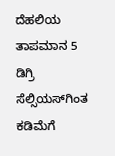ದೆಹಲಿಯ ತಾಪಮಾನ 5 ಡಿಗ್ರಿ ಸೆಲ್ಸಿಯಸ್‌ಗಿಂತ ಕಡಿಮೆಗೆ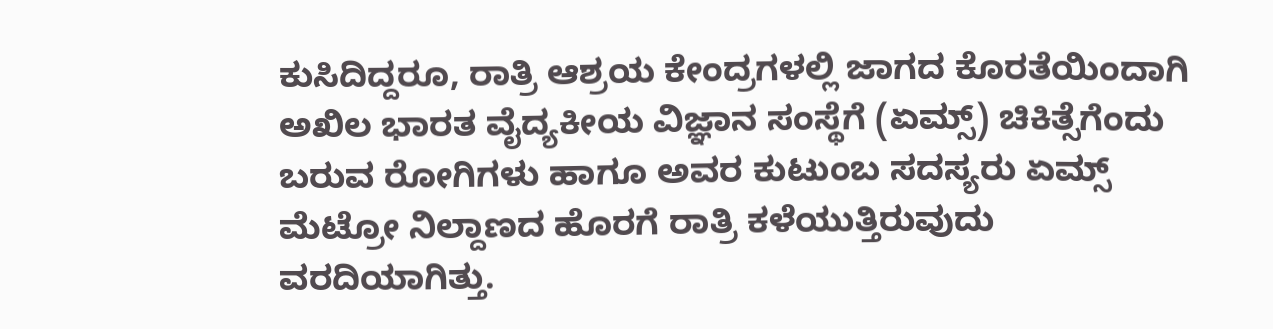ಕುಸಿದಿದ್ದರೂ, ರಾತ್ರಿ ಆಶ್ರಯ ಕೇಂದ್ರಗಳಲ್ಲಿ ಜಾಗದ ಕೊರತೆಯಿಂದಾಗಿ ಅಖಿಲ ಭಾರತ ವೈದ್ಯಕೀಯ ವಿಜ್ಞಾನ ಸಂಸ್ಥೆಗೆ (ಏಮ್ಸ್) ಚಿಕಿತ್ಸೆಗೆಂದು ಬರುವ ರೋಗಿಗಳು ಹಾಗೂ ಅವರ ಕುಟುಂಬ ಸದಸ್ಯರು ಏಮ್ಸ್‌ ಮೆಟ್ರೋ ನಿಲ್ದಾಣದ ಹೊರಗೆ ರಾತ್ರಿ ಕಳೆಯುತ್ತಿರುವುದು ವರದಿಯಾಗಿತ್ತು.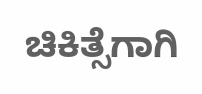ಚಿಕಿತ್ಸೆಗಾಗಿ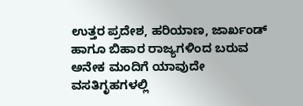ಉತ್ತರ ಪ್ರದೇಶ, ಹರಿಯಾಣ, ಜಾರ್ಖಂಡ್ ಹಾಗೂ ಬಿಹಾರ ರಾಜ್ಯಗಳಿಂದ ಬರುವ ಅನೇಕ ಮಂದಿಗೆ ಯಾವುದೇ ವಸತಿಗೃಹಗಳಲ್ಲಿ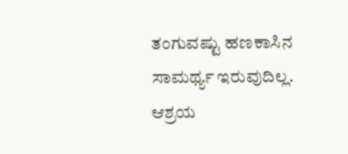ತಂಗುವಷ್ಟು ಹಣಕಾಸಿನ ಸಾಮರ್ಥ್ಯ ಇರುವುದಿಲ್ಲ. ಆಶ್ರಯ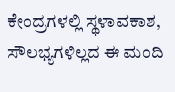ಕೇಂದ್ರಗಳಲ್ಲಿ ಸ್ಥಳಾವಕಾಶ, ಸೌಲಭ್ಯಗಳಿಲ್ಲದ ಈ ಮಂದಿ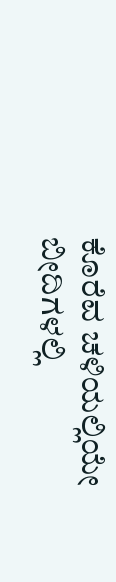ಕೊರೆವ ಚಳಿಯಲ್ಲಿಯೇ ಬೀದಿಗಳಲ್ಲಿ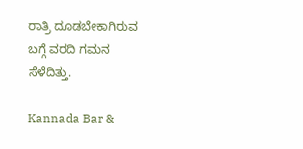ರಾತ್ರಿ ದೂಡಬೇಕಾಗಿರುವ ಬಗ್ಗೆ ವರದಿ ಗಮನ ಸೆಳೆದಿತ್ತು.

Kannada Bar &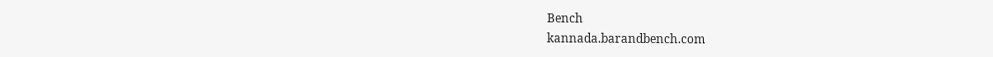Bench
kannada.barandbench.com